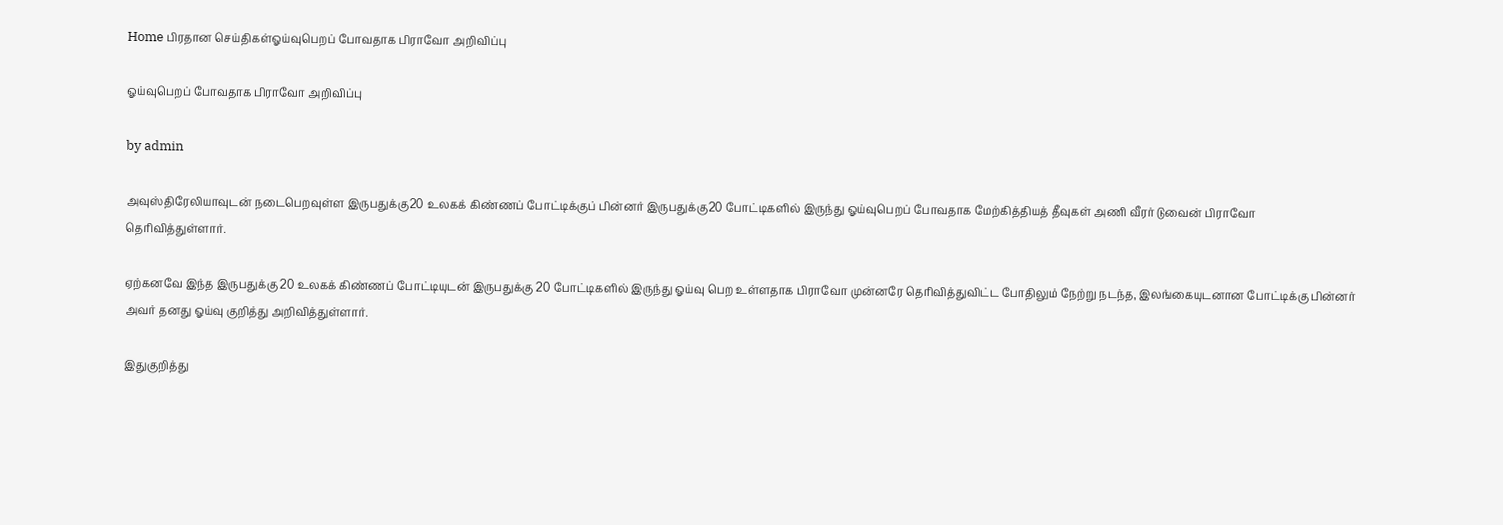Home பிரதான செய்திகள்ஓய்வுபெறப் போவதாக பிராவோ அறிவிப்பு

ஓய்வுபெறப் போவதாக பிராவோ அறிவிப்பு

by admin

அவுஸ்திரேலியாவுடன் நடைபெறவுள்ள இருபதுக்கு20 உலகக் கிண்ணப் போட்டிக்குப் பின்னர் இருபதுக்கு20 போட்டிகளில் இருந்து ஓய்வுபெறப் போவதாக மேற்கித்தியத் தீவுகள் அணி வீரர் டுவைன் பிராவோ தெரிவித்துள்ளார்.

ஏற்கனவே இந்த இருபதுக்கு 20 உலகக் கிண்ணப் போட்டியுடன் இருபதுக்கு 20 போட்டிகளில் இருந்து ஓய்வு பெற உள்ளதாக பிராவோ முன்னரே தெரிவித்துவிட்ட போதிலும் நேற்று நடந்த, இலங்கையுடனான போட்டிக்கு பின்னர் அவர் தனது ஓய்வு குறித்து அறிவித்துள்ளார்.

இதுகுறித்து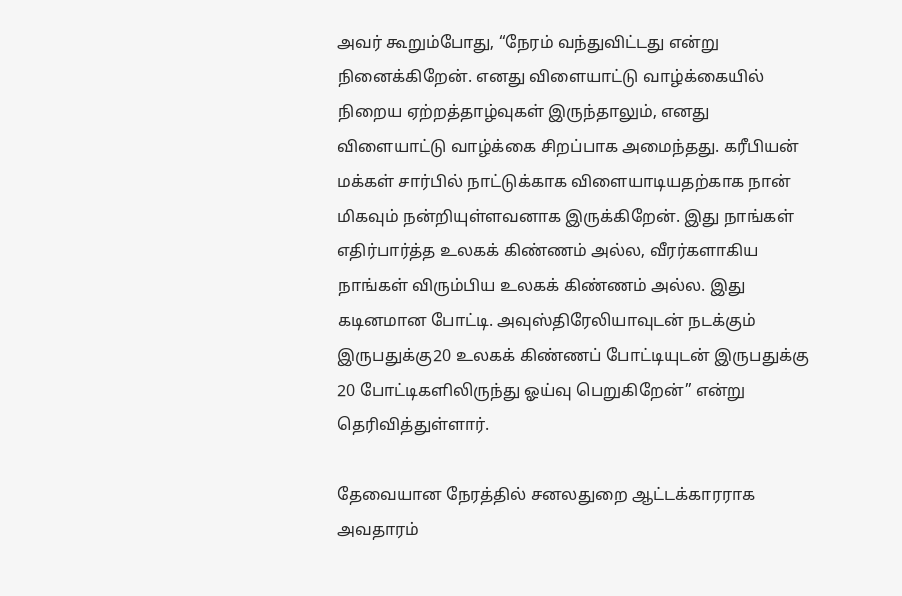அவர் கூறும்போது, “நேரம் வந்துவிட்டது என்று நினைக்கிறேன். எனது விளையாட்டு வாழ்க்கையில் நிறைய ஏற்றத்தாழ்வுகள் இருந்தாலும், எனது விளையாட்டு வாழ்க்கை சிறப்பாக அமைந்தது. கரீபியன் மக்கள் சார்பில் நாட்டுக்காக விளையாடியதற்காக நான் மிகவும் நன்றியுள்ளவனாக இருக்கிறேன். இது நாங்கள் எதிர்பார்த்த உலகக் கிண்ணம் அல்ல, வீரர்களாகிய நாங்கள் விரும்பிய உலகக் கிண்ணம் அல்ல. இது கடினமான போட்டி. அவுஸ்திரேலியாவுடன் நடக்கும் இருபதுக்கு20 உலகக் கிண்ணப் போட்டியுடன் இருபதுக்கு 20 போட்டிகளிலிருந்து ஓய்வு பெறுகிறேன்” என்று தெரிவித்துள்ளார்.

தேவையான நேரத்தில் சனலதுறை ஆட்டக்காரராக அவதாரம்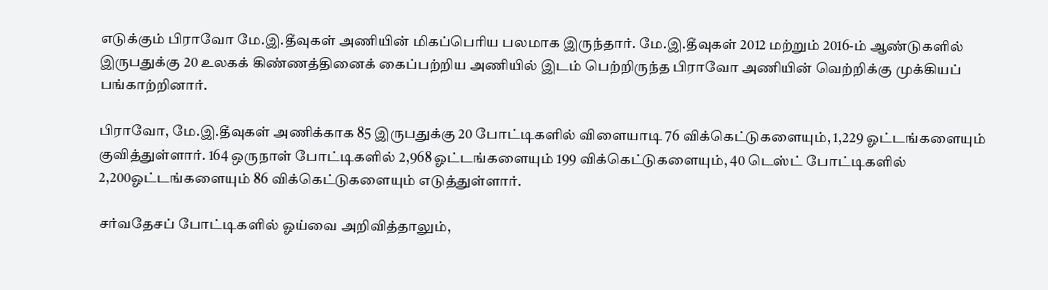எடுக்கும் பிராவோ மே.இ.தீவுகள் அணியின் மிகப்பெரிய பலமாக இருந்தார். மே.இ.தீவுகள் 2012 மற்றும் 2016-ம் ஆண்டுகளில் இருபதுக்கு 20 உலகக் கிண்ணத்தினைக் கைப்பற்றிய அணியில் இடம் பெற்றிருந்த பிராவோ அணியின் வெற்றிக்கு முக்கியப் பங்காற்றினார்.

பிராவோ, மே.இ.தீவுகள் அணிக்காக 85 இருபதுக்கு 20 போட்டிகளில் விளையாடி 76 விக்கெட்டுகளையும், 1,229 ஓட்டங்களையும் குவித்துள்ளார். 164 ஒருநாள் போட்டிகளில் 2,968 ஓட்டங்களையும் 199 விக்கெட்டுகளையும், 40 டெஸ்ட் போட்டிகளில் 2,200ஓட்டங்களையும் 86 விக்கெட்டுகளையும் எடுத்துள்ளார்.

சர்வதேசப் போட்டிகளில் ஓய்வை அறிவித்தாலும்,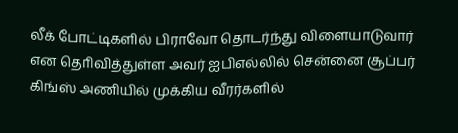லீக் போட்டிகளில் பிராவோ தொடர்ந்து விளையாடுவார் என தொிவித்துள்ள அவர் ஐபிஎல்லில் சென்னை சூப்பர் கிங்ஸ் அணியில் முக்கிய வீரர்களில்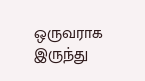ஒருவராக இருந்து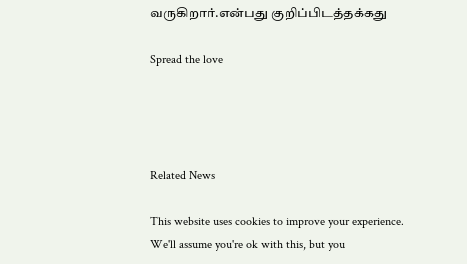வருகிறார்.என்பது குறிப்பிடத்தக்கது

Spread the love




Related News

This website uses cookies to improve your experience. We'll assume you're ok with this, but you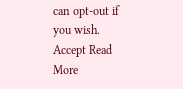can opt-out if you wish. Accept Read More